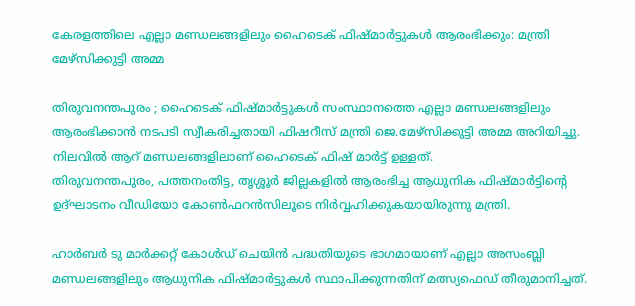കേരളത്തിലെ എല്ലാ മണ്ഡലങ്ങളിലും ഹൈടെക് ഫിഷ്മാര്‍ട്ടുകള്‍ ആരംഭിക്കും: മന്ത്രി മേഴ്സിക്കുട്ടി അമ്മ

തിരുവനന്തപുരം ; ഹൈടെക് ഫിഷ്മാര്‍ട്ടുകള്‍ സംസ്ഥാനത്തെ എല്ലാ മണ്ഡലങ്ങളിലും ആരംഭിക്കാന്‍ നടപടി സ്വീകരിച്ചതായി ഫിഷറീസ് മന്ത്രി ജെ.മേഴ്സിക്കുട്ടി അമ്മ അറിയിച്ചു. നിലവില്‍ ആറ് മണ്ഡലങ്ങളിലാണ് ഹൈടെക് ഫിഷ് മാര്‍ട്ട് ഉള്ളത്.
തിരുവനന്തപുരം, പത്തനംതിട്ട, തൃശ്ശൂര്‍ ജില്ലകളില്‍ ആരംഭിച്ച ആധുനിക ഫിഷ്മാര്‍ട്ടിന്റെ ഉദ്ഘാടനം വീഡിയോ കോണ്‍ഫറന്‍സിലൂടെ നിര്‍വ്വഹിക്കുകയായിരുന്നു മന്ത്രി.

ഹാര്‍ബര്‍ ടു മാര്‍ക്കറ്റ് കോള്‍ഡ് ചെയിന്‍ പദ്ധതിയുടെ ഭാഗമായാണ് എല്ലാ അസംബ്ലി മണ്ഡലങ്ങളിലും ആധുനിക ഫിഷ്മാര്‍ട്ടുകള്‍ സ്ഥാപിക്കുന്നതിന് മത്സ്യഫെഡ് തീരുമാനിച്ചത്.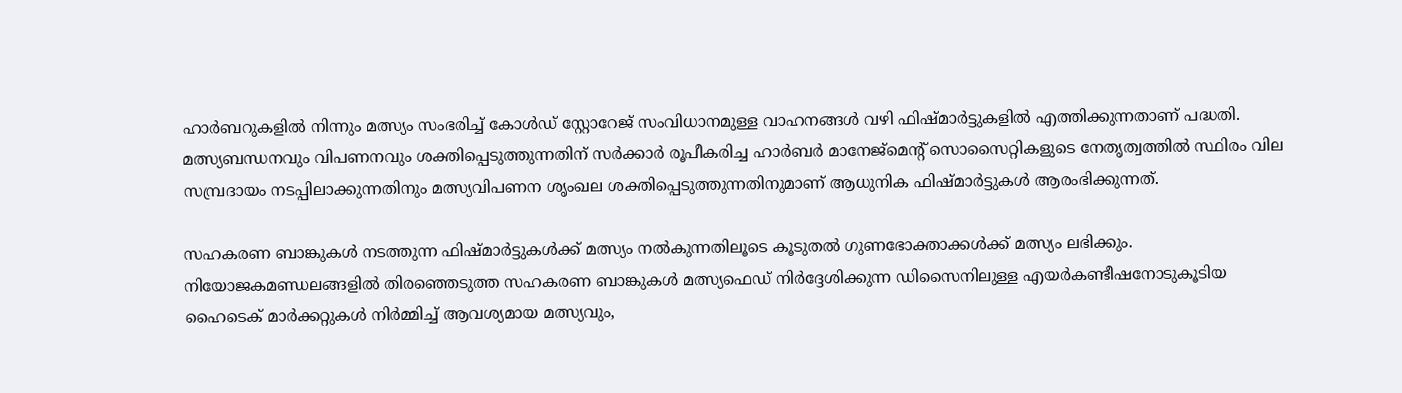ഹാര്‍ബറുകളില്‍ നിന്നും മത്സ്യം സംഭരിച്ച് കോള്‍ഡ് സ്റ്റോറേജ് സംവിധാനമുള്ള വാഹനങ്ങള്‍ വഴി ഫിഷ്മാര്‍ട്ടുകളില്‍ എത്തിക്കുന്നതാണ് പദ്ധതി.
മത്സ്യബന്ധനവും വിപണനവും ശക്തിപ്പെടുത്തുന്നതിന് സര്‍ക്കാര്‍ രൂപീകരിച്ച ഹാര്‍ബര്‍ മാനേജ്മെന്റ് സൊസൈറ്റികളുടെ നേതൃത്വത്തില്‍ സ്ഥിരം വില സമ്പ്രദായം നടപ്പിലാക്കുന്നതിനും മത്സ്യവിപണന ശൃംഖല ശക്തിപ്പെടുത്തുന്നതിനുമാണ് ആധുനിക ഫിഷ്മാര്‍ട്ടുകള്‍ ആരംഭിക്കുന്നത്.

സഹകരണ ബാങ്കുകള്‍ നടത്തുന്ന ഫിഷ്മാര്‍ട്ടുകള്‍ക്ക് മത്സ്യം നല്‍കുന്നതിലൂടെ കൂടുതല്‍ ഗുണഭോക്താക്കള്‍ക്ക് മത്സ്യം ലഭിക്കും. നിയോജകമണ്ഡലങ്ങളില്‍ തിരഞ്ഞെടുത്ത സഹകരണ ബാങ്കുകള്‍ മത്സ്യഫെഡ് നിര്‍ദ്ദേശിക്കുന്ന ഡിസൈനിലുള്ള എയര്‍കണ്ടീഷനോടുകൂടിയ ഹൈടെക് മാര്‍ക്കറ്റുകള്‍ നിര്‍മ്മിച്ച് ആവശ്യമായ മത്സ്യവും,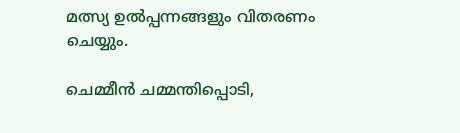മത്സ്യ ഉല്‍പ്പന്നങ്ങളും വിതരണം ചെയ്യും.

ചെമ്മീന്‍ ചമ്മന്തിപ്പൊടി,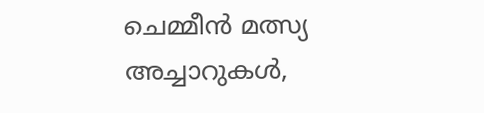ചെമ്മീന്‍ മത്സ്യ അച്ചാറുകള്‍,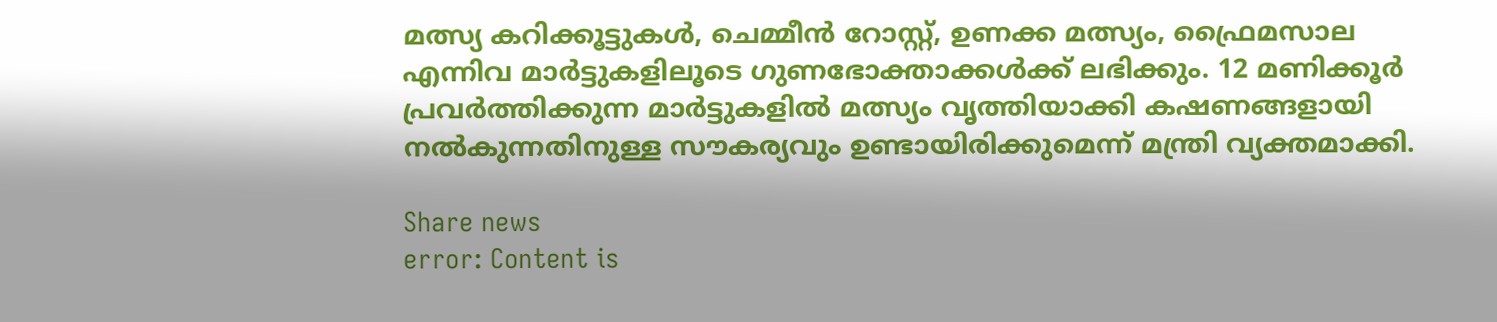മത്സ്യ കറിക്കൂട്ടുകള്‍, ചെമ്മീന്‍ റോസ്റ്റ്, ഉണക്ക മത്സ്യം, ഫ്രൈമസാല എന്നിവ മാര്‍ട്ടുകളിലൂടെ ഗുണഭോക്താക്കള്‍ക്ക് ലഭിക്കും. 12 മണിക്കൂര്‍ പ്രവര്‍ത്തിക്കുന്ന മാര്‍ട്ടുകളില്‍ മത്സ്യം വൃത്തിയാക്കി കഷണങ്ങളായി നല്‍കുന്നതിനുള്ള സൗകര്യവും ഉണ്ടായിരിക്കുമെന്ന് മന്ത്രി വ്യക്തമാക്കി.

Share news
error: Content is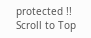protected !!
Scroll to Top